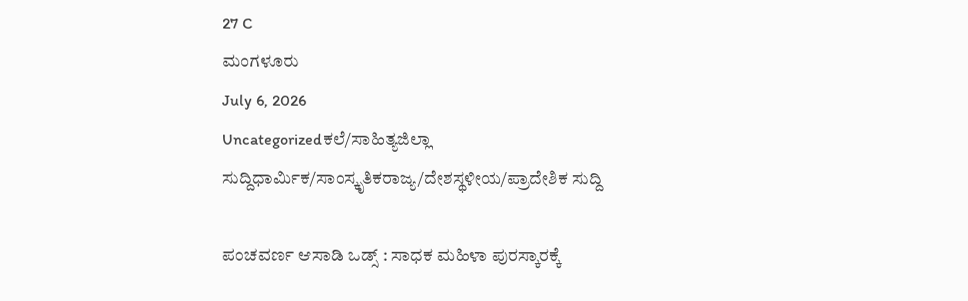27 C
ಮಂಗಳೂರು
July 6, 2026
Uncategorizedಕಲೆ/ಸಾಹಿತ್ಯಜಿಲ್ಲಾ ಸುದ್ದಿಧಾರ್ಮಿಕ/ಸಾಂಸ್ಕೃತಿಕರಾಜ್ಯ/ದೇಶಸ್ಥಳೀಯ/ಪ್ರಾದೇಶಿಕ ಸುದ್ದಿ

ಪಂಚವರ್ಣ ಆಸಾಡಿ ಒಡ್ಸ್‌ : ಸಾಧಕ ಮಹಿಳಾ ಪುರಸ್ಕಾರಕ್ಕೆ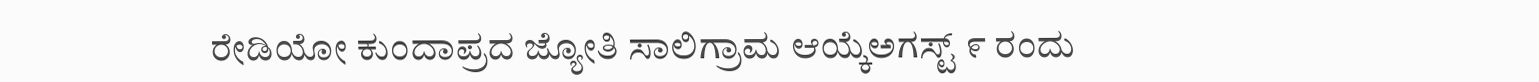ರೇಡಿಯೋ ಕುಂದಾಪ್ರದ ಜ್ಯೋತಿ ಸಾಲಿಗ್ರಾಮ ಆಯ್ಕೆಅಗಸ್ಟ್ ೯ ರಂದು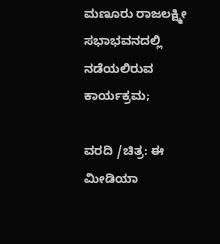ಮಣೂರು ರಾಜಲಕ್ಷ್ಮೀ ಸಭಾಭವನದಲ್ಲಿ ನಡೆಯಲಿರುವ ಕಾರ್ಯಕ್ರಮ;

ವರದಿ /ಚಿತ್ರ: ಈ ಮೀಡಿಯಾ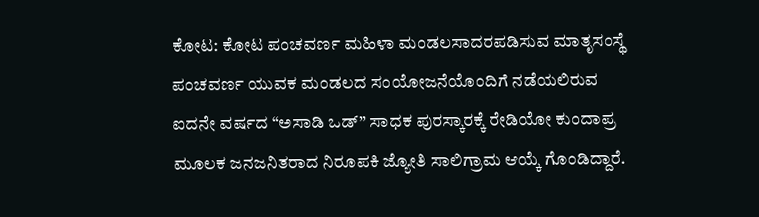ಕೋಟ: ಕೋಟ ಪಂಚವರ್ಣ ಮಹಿಳಾ ಮಂಡಲಸಾದರಪಡಿಸುವ ಮಾತೃಸಂಸ್ಥೆ ಪಂಚವರ್ಣ ಯುವಕ ಮಂಡಲದ ಸಂಯೋಜನೆಯೊಂದಿಗೆ ನಡೆಯಲಿರುವ ಐದನೇ ವರ್ಷದ “ಅಸಾಡಿ ಒಡ್” ಸಾಧಕ ಪುರಸ್ಕಾರಕ್ಕೆ ರೇಡಿಯೋ ಕುಂದಾಪ್ರ ಮೂಲಕ ಜನಜನಿತರಾದ ನಿರೂಪಕಿ ಜ್ಯೋತಿ ಸಾಲಿಗ್ರಾಮ ಆಯ್ಕೆ ಗೊಂಡಿದ್ದಾರೆ.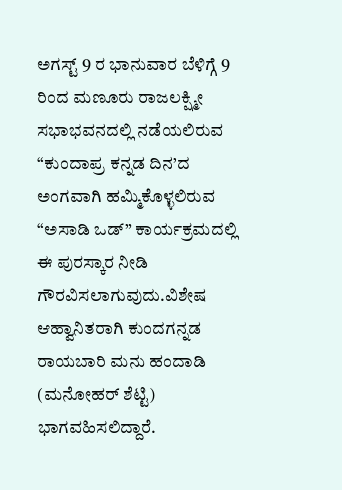ಅಗಸ್ಟ್ 9 ರ ಭಾನುವಾರ ಬೆಳಿಗ್ಗೆ 9 ರಿಂದ ಮಣೂರು ರಾಜಲಕ್ಷ್ಮೀ ಸಭಾಭವನದಲ್ಲಿ ನಡೆಯಲಿರುವ “ಕುಂದಾಪ್ರ ಕನ್ನಡ ದಿನ’ದ ಅಂಗವಾಗಿ ಹಮ್ಮಿಕೊಳ್ಳಲಿರುವ “ಅಸಾಡಿ ಒಡ್” ಕಾರ್ಯಕ್ರಮದಲ್ಲಿ ಈ ಪುರಸ್ಕಾರ ನೀಡಿ ಗೌರವಿಸಲಾಗುವುದು.ವಿಶೇಷ ಆಹ್ವಾನಿತರಾಗಿ ಕುಂದಗನ್ನಡ ರಾಯಬಾರಿ ಮನು ಹಂದಾಡಿ (ಮನೋಹರ್ ಶೆಟ್ಟಿ) ಭಾಗವಹಿಸಲಿದ್ದಾರೆ.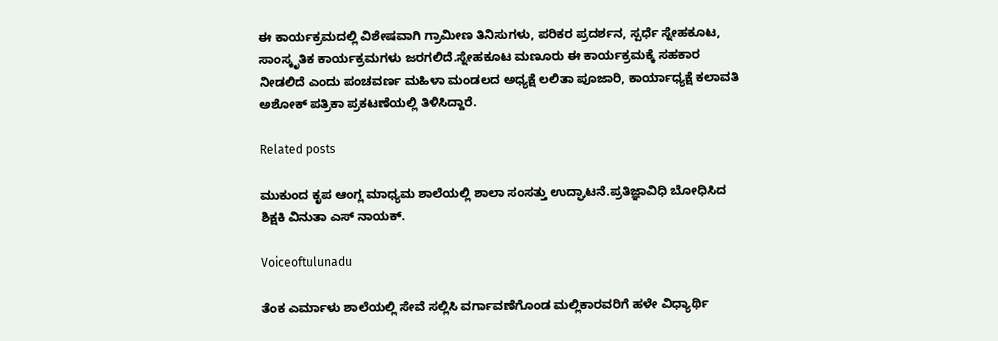ಈ ಕಾರ್ಯಕ್ರಮದಲ್ಲಿ ವಿಶೇಷವಾಗಿ ಗ್ರಾಮೀಣ ತಿನಿಸುಗಳು, ಪರಿಕರ ಪ್ರದರ್ಶನ, ಸ್ಪರ್ಧೆ ಸ್ನೇಹಕೂಟ, ಸಾಂಸ್ಕೃತಿಕ ಕಾರ್ಯಕ್ರಮಗಳು ಜರಗಲಿದೆ.ಸ್ನೇಹಕೂಟ ಮಣೂರು ಈ ಕಾರ್ಯಕ್ರಮಕ್ಕೆ ಸಹಕಾರ ನೀಡಲಿದೆ ಎಂದು ಪಂಚವರ್ಣ ಮಹಿಳಾ ಮಂಡಲದ ಅಧ್ಯಕ್ಷೆ ಲಲಿತಾ ಪೂಜಾರಿ, ಕಾರ್ಯಾಧ್ಯಕ್ಷೆ ಕಲಾವತಿ ಅಶೋಕ್ ಪತ್ರಿಕಾ ಪ್ರಕಟಣೆಯಲ್ಲಿ ತಿಳಿಸಿದ್ದಾರೆ.

Related posts

ಮುಕುಂದ ಕೃಪ ಆಂಗ್ಲ ಮಾಧ್ಯಮ ಶಾಲೆಯಲ್ಲಿ ಶಾಲಾ ಸಂಸತ್ತು ಉದ್ಘಾಟನೆ.ಪ್ರತಿಜ್ಞಾವಿಧಿ ಬೋಧಿಸಿದ ಶಿಕ್ಷಕಿ ವಿನುತಾ ಎಸ್ ನಾಯಕ್.

Voiceoftulunadu

ತೆಂಕ ಎರ್ಮಾಳು ಶಾಲೆಯಲ್ಲಿ ಸೇವೆ ಸಲ್ಲಿಸಿ ವರ್ಗಾವಣೆಗೊಂಡ ಮಲ್ಲಿಕಾರವರಿಗೆ ಹಳೇ ವಿಧ್ಯಾರ್ಥಿ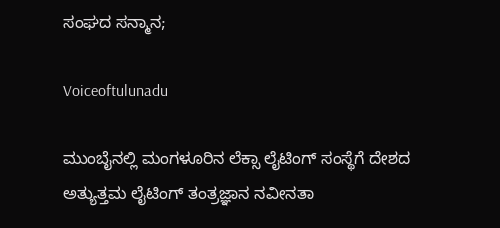ಸಂಘದ ಸನ್ಮಾನ;

Voiceoftulunadu

ಮುಂಬೈನಲ್ಲಿ ಮಂಗಳೂರಿನ ಲೆಕ್ಸಾ ಲೈಟಿಂಗ್ ಸಂಸ್ಥೆಗೆ ದೇಶದ ಅತ್ಯುತ್ತಮ ಲೈಟಿಂಗ್ ತಂತ್ರಜ್ಞಾನ ನವೀನತಾ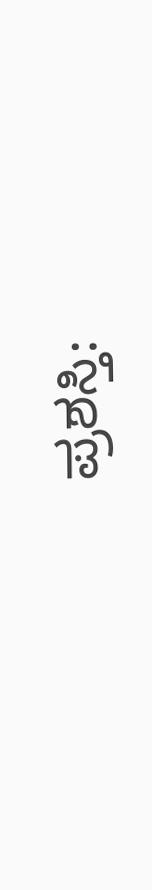ಪ್ರಶಸ್ತಿ: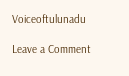Voiceoftulunadu

Leave a Comment